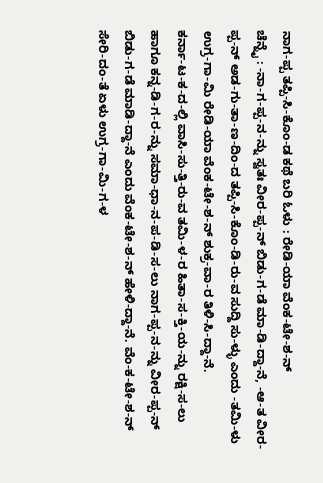ನಾಗ-ಪ್ಪ ತಪ್ಪಿ-ಸಿ-ಕೊಂ-ಡ ಕಥೆ ಬರಿ ಓಳು : ರೇಡಿ-ಯಾ ವೆಂಕ-ಟೇ-ಶ-ನ್
ಚೆನ್ನೈ : -ನಾ-ಗ-ಪ್ಪ-ನ-ನ್ನು ಸ್ವತಃ ವೀರ-ಪ್ಪ-ನ್ ಬಿಡು-ಗ-ಡೆ ಮಾ-ಡಿ-ದ್ದಾ-ನೆ, -ಆ-ತ ವೀರ-ಪ್ಪ-ನ್ ಅಡ-ಗು-ತಾ-ಣ-ದಿಂ-ದ ತಪ್ಪಿ-ಸಿ-ಕೊಂ-ಡಿ-ರು-ವ ಸುದ್ದಿ ಸು-ಳ್ಳು ಎಂದು -ತಮಿ-ಳು ಉಗ್ರ-ಗಾ-ಮಿ ರೇಡಿ-ಯಾ ವೆಂಕ-ಟೇ-ಶ-ನ್ ಶುಕ್ರ-ವಾ-ರ ತಿಳಿ-ಸಿ-ದ್ದಾ-ನೆ.
ಕರ್ನಾ-ಟ-ಕ-ದ-ಲ್ಲಿ ವಾಸಿ-ಸು-ತ್ತಿ-ರು-ವ ತಮಿ-ಳ-ರ ಹಿತಾ-ಸ-ಕ್ತಿ-ಯ-ನ್ನು ರಕ್ಷಿ-ಸ-ಲು ಹಾಗೂ ಕನ್ನ-ಡಿ-ಗ-ರ-ನ್ನು ಸಮಾ-ಧಾ-ನ-ಪ-ಡಿ-ಸ-ಲು ನಾಗ-ಪ್ಪ-ನ-ನ್ನು ವೀರ-ಪ್ಪ-ನ್ ಬಿಡು-ಗ-ಡೆ ಮಾಡಿ-ದ್ದಾ-ನೆ ಎಂದು ವೆಂಕ-ಟೇ-ಶ-ನ್ ಹೇಳಿ-ದ್ದಾ-ನೆ. ವೆಂ-ಕ-ಟೇ-ಶ-ನ್ ಸೇರಿ-ದಂ-ತೆ ಏಳು ಉಗ್ರ-ಗಾ-ಮಿ-ಗ-ಳ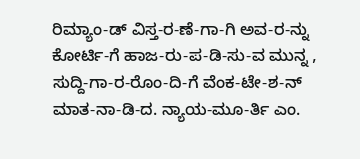ರಿಮ್ಯಾಂ-ಡ್ ವಿಸ್ತ-ರ-ಣೆ-ಗಾ-ಗಿ ಅವ-ರ-ನ್ನು ಕೋರ್ಟಿ-ಗೆ ಹಾಜ-ರು-ಪ-ಡಿ-ಸು-ವ ಮುನ್ನ , ಸುದ್ದಿ-ಗಾ-ರ-ರೊಂ-ದಿ-ಗೆ ವೆಂಕ-ಟೇ-ಶ-ನ್ ಮಾತ-ನಾ-ಡಿ-ದ. ನ್ಯಾಯ-ಮೂ-ರ್ತಿ ಎಂ.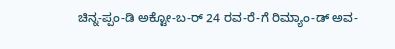ಚಿನ್ನ-ಪ್ಪಂ-ಡಿ ಅಕ್ಟೋ-ಬ-ರ್ 24 ರವ-ರೆ-ಗೆ ರಿಮ್ಯಾಂ-ಡ್ ಅವ-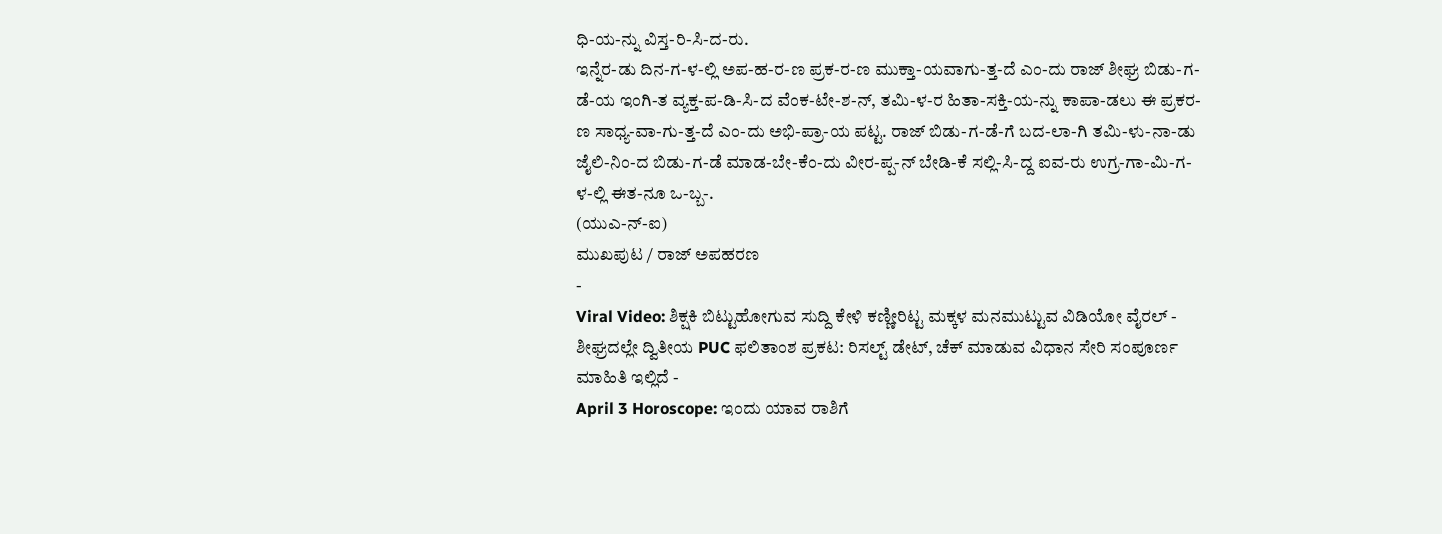ಧಿ-ಯ-ನ್ನು ವಿಸ್ತ-ರಿ-ಸಿ-ದ-ರು.
ಇನ್ನೆರ-ಡು ದಿನ-ಗ-ಳ-ಲ್ಲಿ ಅಪ-ಹ-ರ-ಣ ಪ್ರಕ-ರ-ಣ ಮುಕ್ತಾ-ಯವಾಗು-ತ್ತ-ದೆ ಎಂ-ದು ರಾಜ್ ಶೀಘ್ರ ಬಿಡು-ಗ-ಡೆ-ಯ ಇಂಗಿ-ತ ವ್ಯಕ್ತ-ಪ-ಡಿ-ಸಿ-ದ ವೆಂಕ-ಟೇ-ಶ-ನ್, ತಮಿ-ಳ-ರ ಹಿತಾ-ಸಕ್ತಿ-ಯ-ನ್ನು ಕಾಪಾ-ಡಲು ಈ ಪ್ರಕರ-ಣ ಸಾಧ್ಯ-ವಾ-ಗು-ತ್ತ-ದೆ ಎಂ-ದು ಅಭಿ-ಪ್ರಾ-ಯ ಪಟ್ಟ. ರಾಜ್ ಬಿಡು-ಗ-ಡೆ-ಗೆ ಬದ-ಲಾ-ಗಿ ತಮಿ-ಳು-ನಾ-ಡು ಜೈಲಿ-ನಿಂ-ದ ಬಿಡು-ಗ-ಡೆ ಮಾಡ-ಬೇ-ಕೆಂ-ದು ವೀರ-ಪ್ಪ-ನ್ ಬೇಡಿ-ಕೆ ಸಲ್ಲಿ-ಸಿ-ದ್ದ ಐವ-ರು ಉಗ್ರ-ಗಾ-ಮಿ-ಗ-ಳ-ಲ್ಲಿ ಈತ-ನೂ ಒ-ಬ್ಬ-.
(ಯುಎ-ನ್-ಐ)
ಮುಖಪುಟ / ರಾಜ್ ಅಪಹರಣ
-
Viral Video: ಶಿಕ್ಷಕಿ ಬಿಟ್ಟುಹೋಗುವ ಸುದ್ದಿ ಕೇಳಿ ಕಣ್ಣೀರಿಟ್ಟ ಮಕ್ಕಳ ಮನಮುಟ್ಟುವ ವಿಡಿಯೋ ವೈರಲ್ -
ಶೀಘ್ರದಲ್ಲೇ ದ್ವಿತೀಯ PUC ಫಲಿತಾಂಶ ಪ್ರಕಟ: ರಿಸಲ್ಟ್ ಡೇಟ್, ಚೆಕ್ ಮಾಡುವ ವಿಧಾನ ಸೇರಿ ಸಂಪೂರ್ಣ ಮಾಹಿತಿ ಇಲ್ಲಿದೆ -
April 3 Horoscope: ಇಂದು ಯಾವ ರಾಶಿಗೆ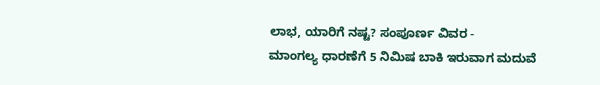ಲಾಭ, ಯಾರಿಗೆ ನಷ್ಟ? ಸಂಪೂರ್ಣ ವಿವರ -
ಮಾಂಗಲ್ಯ ಧಾರಣೆಗೆ 5 ನಿಮಿಷ ಬಾಕಿ ಇರುವಾಗ ಮದುವೆ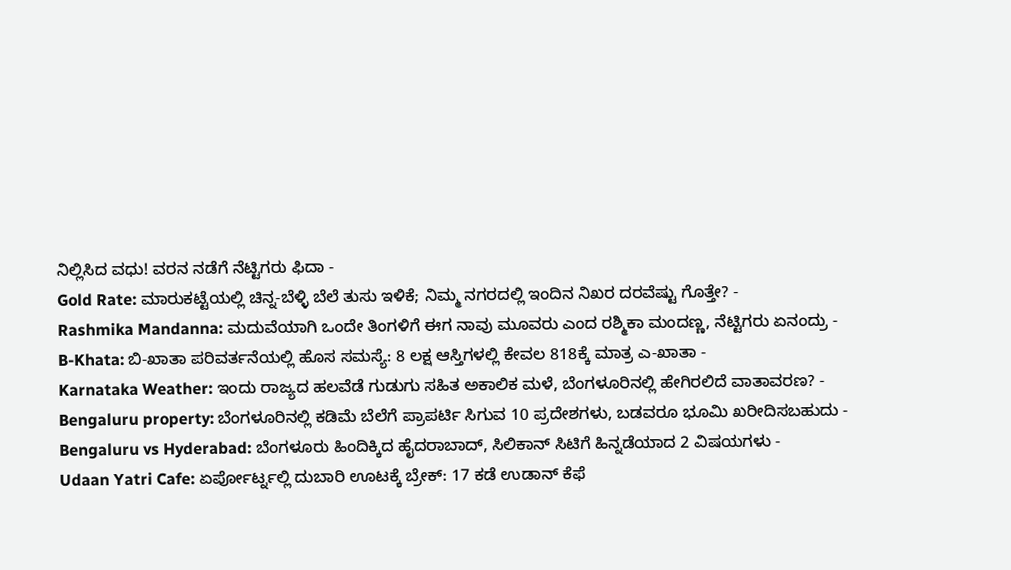ನಿಲ್ಲಿಸಿದ ವಧು! ವರನ ನಡೆಗೆ ನೆಟ್ಟಿಗರು ಫಿದಾ -
Gold Rate: ಮಾರುಕಟ್ಟೆಯಲ್ಲಿ ಚಿನ್ನ-ಬೆಳ್ಳಿ ಬೆಲೆ ತುಸು ಇಳಿಕೆ; ನಿಮ್ಮ ನಗರದಲ್ಲಿ ಇಂದಿನ ನಿಖರ ದರವೆಷ್ಟು ಗೊತ್ತೇ? -
Rashmika Mandanna: ಮದುವೆಯಾಗಿ ಒಂದೇ ತಿಂಗಳಿಗೆ ಈಗ ನಾವು ಮೂವರು ಎಂದ ರಶ್ಮಿಕಾ ಮಂದಣ್ಣ, ನೆಟ್ಟಿಗರು ಏನಂದ್ರು -
B-Khata: ಬಿ-ಖಾತಾ ಪರಿವರ್ತನೆಯಲ್ಲಿ ಹೊಸ ಸಮಸ್ಯೆ: 8 ಲಕ್ಷ ಆಸ್ತಿಗಳಲ್ಲಿ ಕೇವಲ 818ಕ್ಕೆ ಮಾತ್ರ ಎ-ಖಾತಾ -
Karnataka Weather: ಇಂದು ರಾಜ್ಯದ ಹಲವೆಡೆ ಗುಡುಗು ಸಹಿತ ಅಕಾಲಿಕ ಮಳೆ, ಬೆಂಗಳೂರಿನಲ್ಲಿ ಹೇಗಿರಲಿದೆ ವಾತಾವರಣ? -
Bengaluru property: ಬೆಂಗಳೂರಿನಲ್ಲಿ ಕಡಿಮೆ ಬೆಲೆಗೆ ಪ್ರಾಪರ್ಟಿ ಸಿಗುವ 10 ಪ್ರದೇಶಗಳು, ಬಡವರೂ ಭೂಮಿ ಖರೀದಿಸಬಹುದು -
Bengaluru vs Hyderabad: ಬೆಂಗಳೂರು ಹಿಂದಿಕ್ಕಿದ ಹೈದರಾಬಾದ್, ಸಿಲಿಕಾನ್ ಸಿಟಿಗೆ ಹಿನ್ನಡೆಯಾದ 2 ವಿಷಯಗಳು -
Udaan Yatri Cafe: ಏರ್ಪೋರ್ಟ್ನಲ್ಲಿ ದುಬಾರಿ ಊಟಕ್ಕೆ ಬ್ರೇಕ್: 17 ಕಡೆ ಉಡಾನ್ ಕೆಫೆ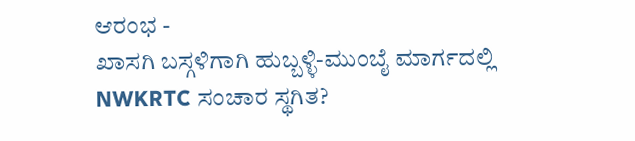ಆರಂಭ -
ಖಾಸಗಿ ಬಸ್ಗಳಿಗಾಗಿ ಹುಬ್ಬಳ್ಳಿ-ಮುಂಬೈ ಮಾರ್ಗದಲ್ಲಿ NWKRTC ಸಂಚಾರ ಸ್ಥಗಿತ?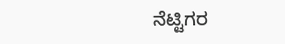ನೆಟ್ಟಿಗರ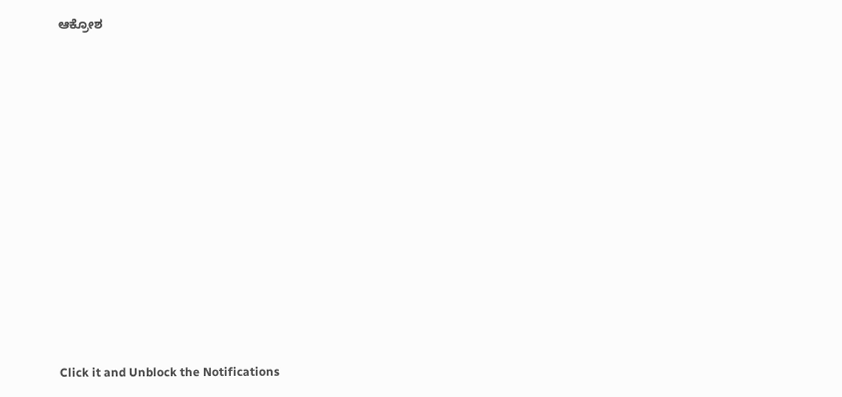ಆಕ್ರೋಶ












Click it and Unblock the Notifications